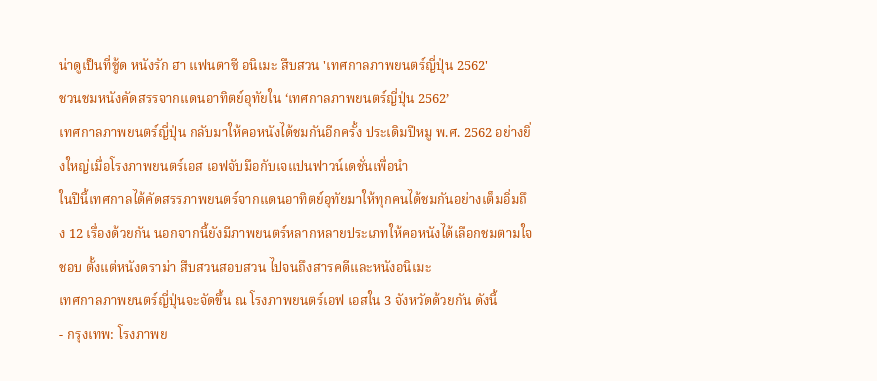น่าดูเป็นที่ซู้ด หนังรัก ฮา แฟนตาซี อนิเมะ สืบสวน 'เทศกาลภาพยนตร์ญี่ปุ่น 2562'
ชวนชมหนังคัดสรรจากแดนอาทิตย์อุทัยใน ‘เทศกาลภาพยนตร์ญี่ปุ่น 2562’
เทศกาลภาพยนตร์ญี่ปุ่น กลับมาให้คอหนังได้ชมกันอีกครั้ง ประเดิมปีหมู พ.ศ. 2562 อย่างยิ่งใหญ่เมื่อโรงภาพยนตร์เอส เอฟจับมือกับเจแปนฟาวน์เดชั่นเพื่อนำ
ในปีนี้เทศกาลได้คัดสรรภาพยนตร์จากแดนอาทิตย์อุทัยมาให้ทุกคนได้ชมกันอย่างเต็มอิ่มถึง 12 เรื่องด้วยกัน นอกจากนี้ยังมีภาพยนตร์หลากหลายประเภทให้คอหนังได้เลือกชมตามใจชอบ ตั้งแต่หนังดราม่า สืบสวนสอบสวน ไปจนถึงสารคดีและหนังอนิเมะ
เทศกาลภาพยนตร์ญี่ปุ่นจะจัดขึ้น ณ โรงภาพยนตร์เอฟ เอสใน 3 จังหวัดด้วยกัน ดังนี้
- กรุงเทพ: โรงภาพย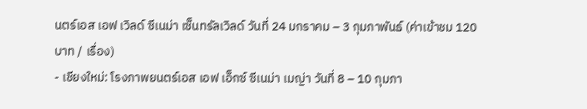นตร์เอส เอฟ เวิลด์ ซีเนม่า เซ็นทรัลเวิลด์ วันที่ 24 มกราคม – 3 กุมภาพันธ์ (ค่าเข้าชม 120 บาท / เรื่อง)
- เชียงใหม่: โรงภาพยนตร์เอส เอฟ เอ็กซ์ ซีเนม่า เมญ่า วันที่ 8 – 10 กุมภา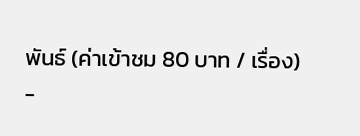พันธ์ (ค่าเข้าชม 80 บาท / เรื่อง)
-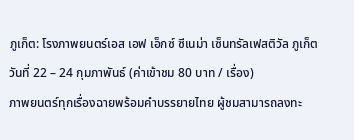ภูเก็ต: โรงภาพยนตร์เอส เอฟ เอ็กซ์ ซีเนม่า เซ็นทรัลเฟสติวัล ภูเก็ต วันที่ 22 – 24 กุมภาพันธ์ (ค่าเข้าชม 80 บาท / เรื่อง)
ภาพยนตร์ทุกเรื่องฉายพร้อมคำบรรยายไทย ผู้ชมสามารถลงทะ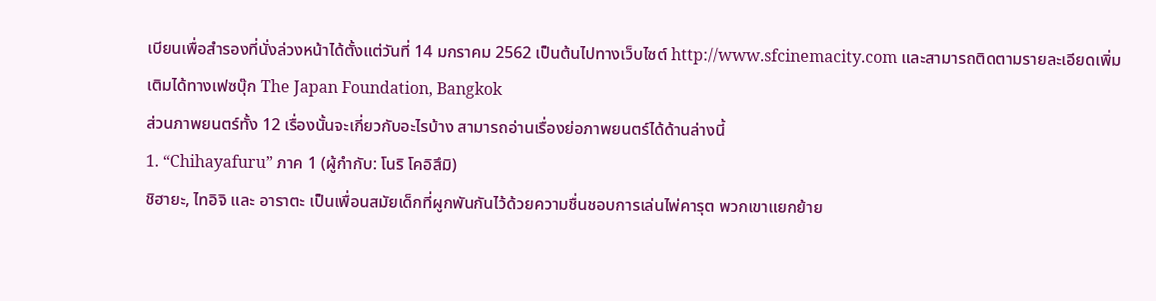เบียนเพื่อสำรองที่นั่งล่วงหน้าได้ตั้งแต่วันที่ 14 มกราคม 2562 เป็นต้นไปทางเว็บไซต์ http://www.sfcinemacity.com และสามารถติดตามรายละเอียดเพิ่มเติมได้ทางเฟซบุ๊ก The Japan Foundation, Bangkok
ส่วนภาพยนตร์ทั้ง 12 เรื่องนั้นจะเกี่ยวกับอะไรบ้าง สามารถอ่านเรื่องย่อภาพยนตร์ได้ด้านล่างนี้
1. “Chihayafuru” ภาค 1 (ผู้กำกับ: โนริ โคอิสึมิ)
ชิฮายะ, ไทอิจิ และ อาราตะ เป็นเพื่อนสมัยเด็กที่ผูกพันกันไว้ด้วยความชื่นชอบการเล่นไพ่คารุต พวกเขาแยกย้าย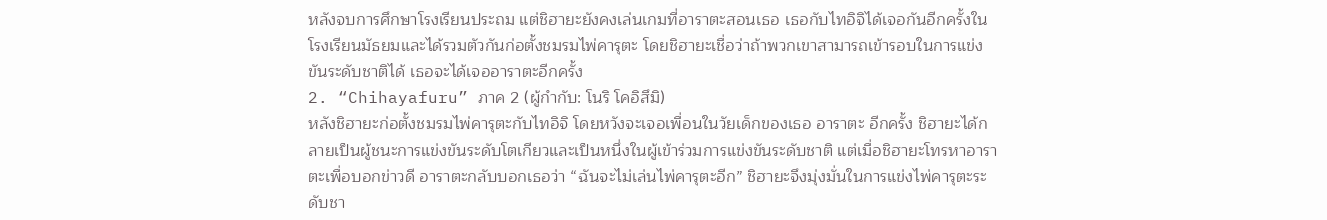หลังจบการศึกษาโรงเรียนประถม แต่ชิฮายะยังคงเล่นเกมที่อาราตะสอนเธอ เธอกับไทอิจิได้เจอกันอีกครั้งในโรงเรียนมัธยมและได้รวมตัวกันก่อตั้งชมรมไพ่คารุตะ โดยชิฮายะเชื่อว่าถ้าพวกเขาสามารถเข้ารอบในการแข่งขันระดับชาติได้ เธอจะได้เจออาราตะอีกครั้ง
2. “Chihayafuru” ภาค 2 (ผู้กำกับ: โนริ โคอิสึมิ)
หลังชิฮายะก่อตั้งชมรมไพ่คารุตะกับไทอิจิ โดยหวังจะเจอเพื่อนในวัยเด็กของเธอ อาราตะ อีกครั้ง ชิฮายะได้กลายเป็นผู้ชนะการแข่งขันระดับโตเกียวและเป็นหนึ่งในผู้เข้าร่วมการแข่งขันระดับชาติ แต่เมื่อชิฮายะโทรหาอาราตะเพื่อบอกข่าวดี อาราตะกลับบอกเธอว่า “ฉันจะไม่เล่นไพ่คารุตะอีก” ชิฮายะจึงมุ่งมั่นในการแข่งไพ่คารุตะระดับชา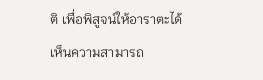ติ เพื่อพิสูจน์ให้อาราตะได้เห็นความสามารถ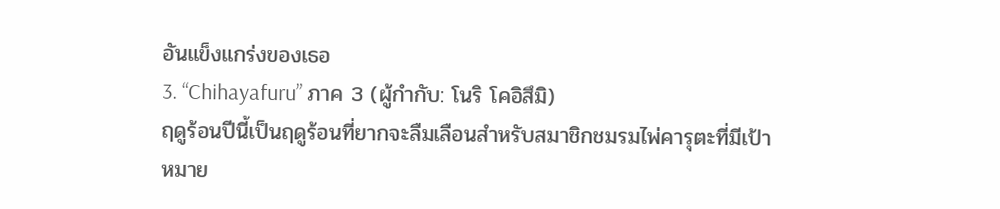อันแข็งแกร่งของเธอ
3. “Chihayafuru” ภาค 3 (ผู้กำกับ: โนริ โคอิสึมิ)
ฤดูร้อนปีนี้เป็นฤดูร้อนที่ยากจะลืมเลือนสำหรับสมาชิกชมรมไพ่คารุตะที่มีเป้าหมาย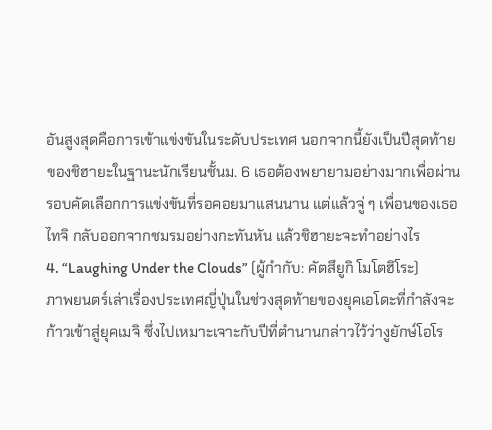อันสูงสุดคือการเข้าแข่งขันในระดับประเทศ นอกจากนี้ยังเป็นปีสุดท้ายของชิฮายะในฐานะนักเรียนชั้นม. 6 เธอต้องพยายามอย่างมากเพื่อผ่านรอบคัดเลือกการแข่งขันที่รอคอยมาแสนนาน แต่แล้วจู่ ๆ เพื่อนของเธอ ไทจิ กลับออกจากชมรมอย่างกะทันหัน แล้วชิฮายะจะทำอย่างไร
4. “Laughing Under the Clouds” (ผู้กำกับ: คัตสึยูกิ โมโตฮิโระ)
ภาพยนตร์เล่าเรื่องประเทศญี่ปุ่นในช่วงสุดท้ายของยุคเอโดะที่กำลังจะก้าวเข้าสู่ยุคเมจิ ซึ่งไปเหมาะเจาะกับปีที่ตำนานกล่าวไว้ว่างูยักษ์โอโร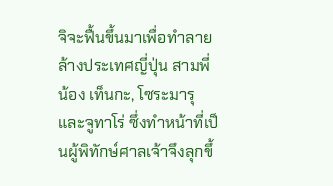จิจะฟื้นขึ้นมาเพื่อทำลายล้างประเทศญี่ปุ่น สามพี่น้อง เท็นกะ, โซระมารุและจูทาโร่ ซึ่งทำหน้าที่เป็นผู้พิทักษ์ศาลเจ้าจึงลุกขึ้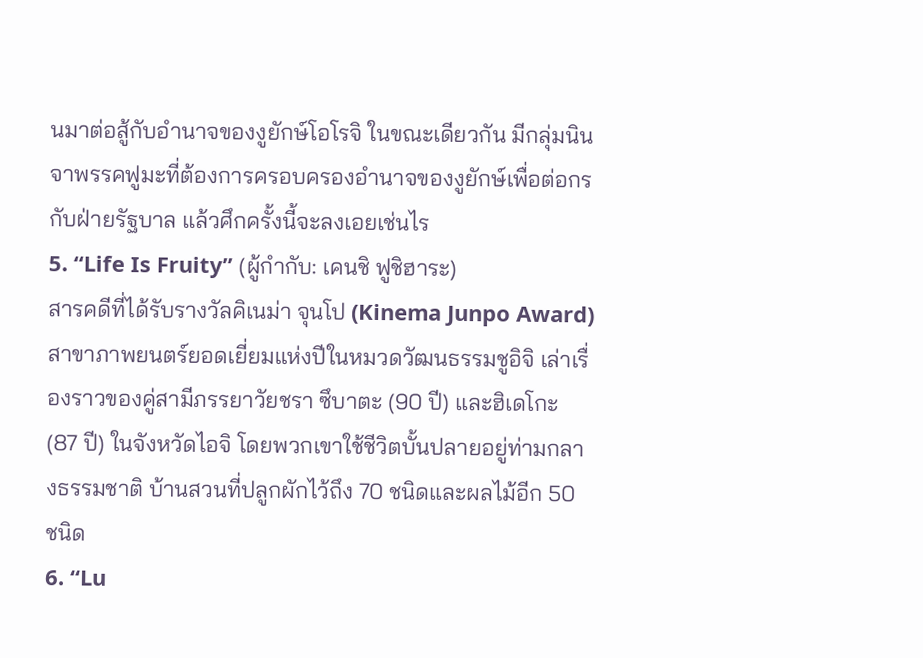นมาต่อสู้กับอำนาจของงูยักษ์โอโรจิ ในขณะเดียวกัน มีกลุ่มนินจาพรรคฟูมะที่ต้องการครอบครองอำนาจของงูยักษ์เพื่อต่อกรกับฝ่ายรัฐบาล แล้วศึกครั้งนี้จะลงเอยเช่นไร
5. “Life Is Fruity” (ผู้กำกับ: เคนชิ ฟูชิฮาระ)
สารคดีที่ได้รับรางวัลคิเนม่า จุนโป (Kinema Junpo Award) สาขาภาพยนตร์ยอดเยี่ยมแห่งปีในหมวดวัฒนธรรมชูอิจิ เล่าเรื่องราวของคู่สามีภรรยาวัยชรา ซึบาตะ (90 ปี) และฮิเดโกะ (87 ปี) ในจังหวัดไอจิ โดยพวกเขาใช้ชีวิตบั้นปลายอยู่ท่ามกลางธรรมชาติ บ้านสวนที่ปลูกผักไว้ถึง 70 ชนิดและผลไม้อีก 50 ชนิด
6. “Lu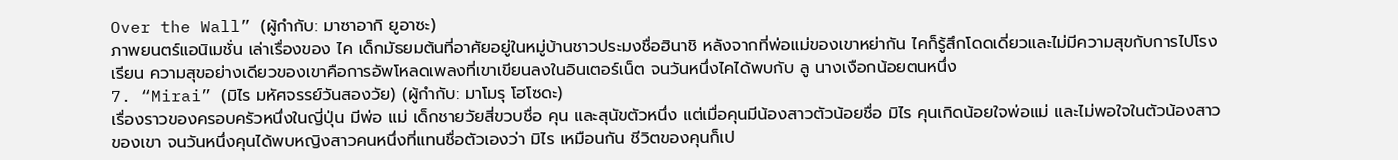Over the Wall” (ผู้กำกับ: มาซาอากิ ยูอาซะ)
ภาพยนตร์แอนิเมชั่น เล่าเรื่องของ ไค เด็กมัธยมต้นที่อาศัยอยู่ในหมู่บ้านชาวประมงชื่อฮินาชิ หลังจากที่พ่อแม่ของเขาหย่ากัน ไคก็รู้สึกโดดเดี่ยวและไม่มีความสุขกับการไปโรงเรียน ความสุขอย่างเดียวของเขาคือการอัพโหลดเพลงที่เขาเขียนลงในอินเตอร์เน็ต จนวันหนึ่งไคได้พบกับ ลู นางเงือกน้อยตนหนึ่ง
7. “Mirai” (มิไร มหัศจรรย์วันสองวัย) (ผู้กำกับ: มาโมรุ โฮโซดะ)
เรื่องราวของครอบครัวหนึ่งในญี่ปุ่น มีพ่อ แม่ เด็กชายวัยสี่ขวบชื่อ คุน และสุนัขตัวหนึ่ง แต่เมื่อคุนมีน้องสาวตัวน้อยชื่อ มิไร คุนเกิดน้อยใจพ่อแม่ และไม่พอใจในตัวน้องสาวของเขา จนวันหนึ่งคุนได้พบหญิงสาวคนหนึ่งที่แทนชื่อตัวเองว่า มิไร เหมือนกัน ชีวิตของคุนก็เป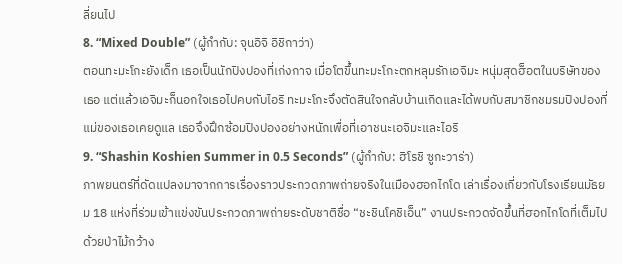ลี่ยนไป
8. “Mixed Double” (ผู้กำกับ: จุนอิจิ อิชิกาว่า)
ตอนทะมะโกะยังเด็ก เธอเป็นนักปิงปองที่เก่งกาจ เมื่อโตขึ้นทะมะโกะตกหลุมรักเอจิมะ หนุ่มสุดฮ็อตในบริษัทของเธอ แต่แล้วเอจิมะก็นอกใจเธอไปคบกับไอริ ทะมะโกะจึงตัดสินใจกลับบ้านเกิดและได้พบกับสมาชิกชมรมปิงปองที่แม่ของเธอเคยดูแล เธอจึงฝึกซ้อมปิงปองอย่างหนักเพื่อที่เอาชนะเอจิมะและไอริ
9. “Shashin Koshien Summer in 0.5 Seconds” (ผู้กำกับ: ฮิโรชิ ซูกะวาร่า)
ภาพยนตร์ที่ดัดแปลงมาจากการเรื่องราวประกวดภาพถ่ายจริงในเมืองฮอกไกโด เล่าเรื่องเกี่ยวกับโรงเรียนมัธยม 18 แห่งที่ร่วมเข้าแข่งขันประกวดภาพถ่ายระดับชาติชื่อ “ชะชินโคชิเอ็น” งานประกวดจัดขึ้นที่ฮอกไกโดที่เต็มไปด้วยป่าไม้กว้าง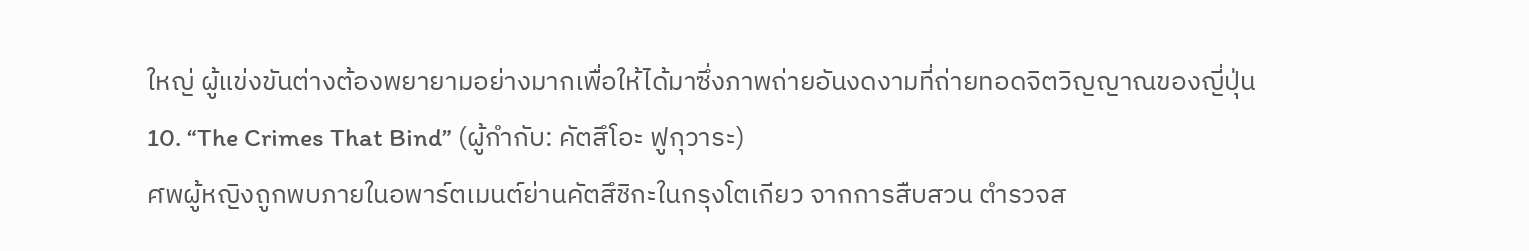ใหญ่ ผู้แข่งขันต่างต้องพยายามอย่างมากเพื่อให้ได้มาซึ่งภาพถ่ายอันงดงามที่ถ่ายทอดจิตวิญญาณของญี่ปุ่น
10. “The Crimes That Bind” (ผู้กำกับ: คัตสึโอะ ฟูกุวาระ)
ศพผู้หญิงถูกพบภายในอพาร์ตเมนต์ย่านคัตสึชิกะในกรุงโตเกียว จากการสืบสวน ตำรวจส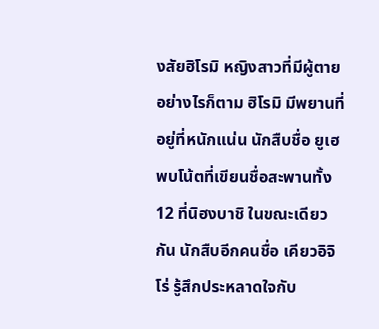งสัยฮิโรมิ หญิงสาวที่มีผู้ตาย อย่างไรก็ตาม ฮิโรมิ มีพยานที่อยู่ที่หนักแน่น นักสืบชื่อ ยูเฮ พบโน้ตที่เขียนชื่อสะพานทั้ง 12 ที่นิฮงบาชิ ในขณะเดียวกัน นักสืบอีกคนชื่อ เคียวอิจิโร่ รู้สึกประหลาดใจกับ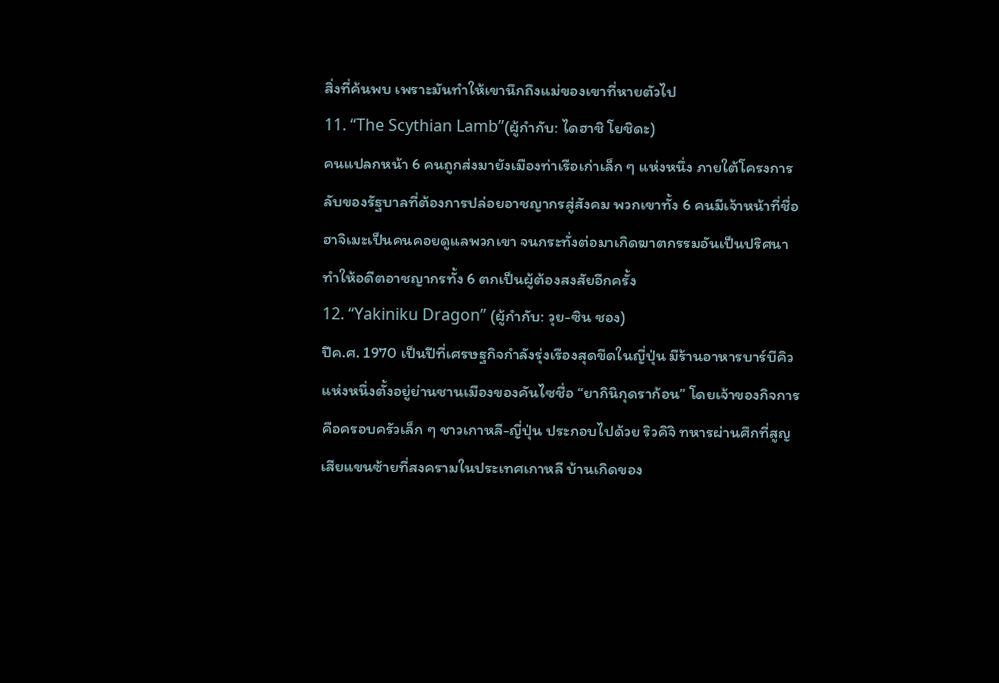สิ่งที่ค้นพบ เพราะมันทำให้เขานึกถึงแม่ของเขาที่หายตัวไป
11. “The Scythian Lamb”(ผู้กำกับ: ไดฮาชิ โยชิดะ)
คนแปลกหน้า 6 คนถูกส่งมายังเมืองท่าเรือเก่าเล็ก ๆ แห่งหนึ่ง ภายใต้โครงการลับของรัฐบาลที่ต้องการปล่อยอาชญากรสู่สังคม พวกเขาทั้ง 6 คนมีเจ้าหน้าที่ชื่อฮาจิเมะเป็นคนคอยดูแลพวกเขา จนกระทั่งต่อมาเกิดฆาตกรรมอันเป็นปริศนา ทำให้อดีตอาชญากรทั้ง 6 ตกเป็นผู้ต้องสงสัยอีกครั้ง
12. “Yakiniku Dragon” (ผู้กำกับ: วุย-ซิน ชอง)
ปีค.ศ. 1970 เป็นปีที่เศรษฐกิจกำลังรุ่งเรืองสุดขีดในญี่ปุ่น มีร้านอาหารบาร์บีคิวแห่งหนึ่งตั้งอยู่ย่านชานเมืองของคันไซชื่อ “ยากินิกุดราก้อน” โดยเจ้าของกิจการคือครอบครัวเล็ก ๆ ชาวเกาหลี-ญี่ปุ่น ประกอบไปด้วย ริวคิจิ ทหารผ่านศึกที่สูญเสียแขนซ้ายที่สงครามในประเทศเกาหลี บ้านเกิดของ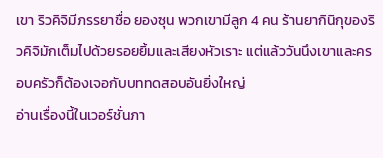เขา ริวคิจิมีภรรยาชื่อ ยองซุน พวกเขามีลูก 4 คน ร้านยากินิกุของริวคิจิมักเต็มไปด้วยรอยยิ้มและเสียงหัวเราะ แต่แล้ววันนึงเขาและครอบครัวก็ต้องเจอกับบททดสอบอันยิ่งใหญ่
อ่านเรื่องนี้ในเวอร์ชั่นภา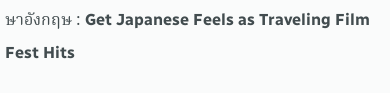ษาอังกฤษ : Get Japanese Feels as Traveling Film Fest Hits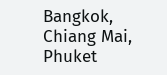Bangkok, Chiang Mai, Phuket